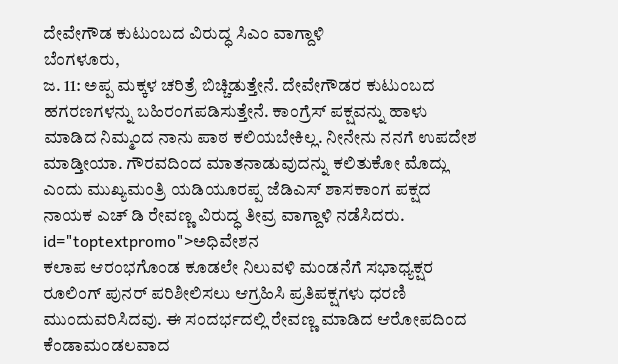ದೇವೇಗೌಡ ಕುಟುಂಬದ ವಿರುದ್ಧ ಸಿಎಂ ವಾಗ್ದಾಳಿ
ಬೆಂಗಳೂರು,
ಜ. 11: ಅಪ್ಪ ಮಕ್ಕಳ ಚರಿತ್ರೆ ಬಿಚ್ಚಿಡುತ್ತೇನೆ. ದೇವೇಗೌಡರ ಕುಟುಂಬದ ಹಗರಣಗಳನ್ನು ಬಹಿರಂಗಪಡಿಸುತ್ತೇನೆ. ಕಾಂಗ್ರೆಸ್ ಪಕ್ಷವನ್ನು ಹಾಳು ಮಾಡಿದ ನಿಮ್ಮಂದ ನಾನು ಪಾಠ ಕಲಿಯಬೇಕಿಲ್ಲ. ನೀನೇನು ನನಗೆ ಉಪದೇಶ ಮಾಡ್ತೀಯಾ. ಗೌರವದಿಂದ ಮಾತನಾಡುವುದನ್ನು ಕಲಿತುಕೋ ಮೊದ್ಲು ಎಂದು ಮುಖ್ಯಮಂತ್ರಿ ಯಡಿಯೂರಪ್ಪ ಜೆಡಿಎಸ್ ಶಾಸಕಾಂಗ ಪಕ್ಷದ ನಾಯಕ ಎಚ್ ಡಿ ರೇವಣ್ಣ ವಿರುದ್ಧ ತೀವ್ರ ವಾಗ್ದಾಳಿ ನಡೆಸಿದರು. id="toptextpromo">ಅಧಿವೇಶನ
ಕಲಾಪ ಆರಂಭಗೊಂಡ ಕೂಡಲೇ ನಿಲುವಳಿ ಮಂಡನೆಗೆ ಸಭಾಧ್ಯಕ್ಷರ ರೂಲಿಂಗ್ ಪುನರ್ ಪರಿಶೀಲಿಸಲು ಆಗ್ರಹಿಸಿ ಪ್ರತಿಪಕ್ಷಗಳು ಧರಣಿ ಮುಂದುವರಿಸಿದವು. ಈ ಸಂದರ್ಭದಲ್ಲಿ ರೇವಣ್ಣ ಮಾಡಿದ ಆರೋಪದಿಂದ ಕೆಂಡಾಮಂಡಲವಾದ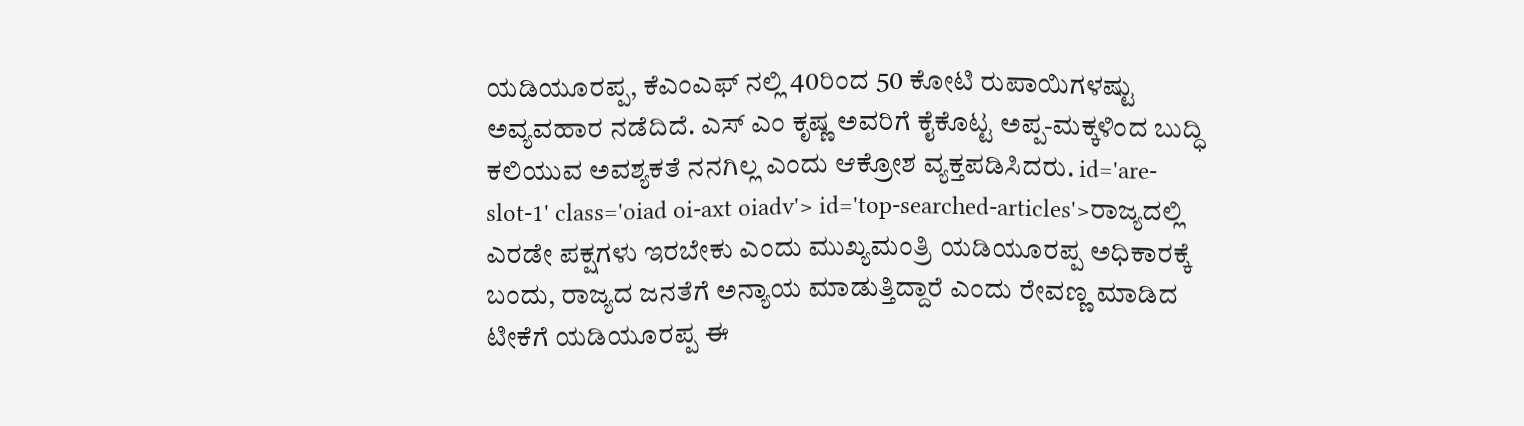ಯಡಿಯೂರಪ್ಪ, ಕೆಎಂಎಫ್ ನಲ್ಲಿ 40ರಿಂದ 50 ಕೋಟಿ ರುಪಾಯಿಗಳಷ್ಟು ಅವ್ಯವಹಾರ ನಡೆದಿದೆ. ಎಸ್ ಎಂ ಕೃಷ್ಣ ಅವರಿಗೆ ಕೈಕೊಟ್ಟ ಅಪ್ಪ-ಮಕ್ಕಳಿಂದ ಬುದ್ಧಿ ಕಲಿಯುವ ಅವಶ್ಯಕತೆ ನನಗಿಲ್ಲ ಎಂದು ಆಕ್ರೋಶ ವ್ಯಕ್ತಪಡಿಸಿದರು. id='are-slot-1' class='oiad oi-axt oiadv'> id='top-searched-articles'>ರಾಜ್ಯದಲ್ಲಿ
ಎರಡೇ ಪಕ್ಷಗಳು ಇರಬೇಕು ಎಂದು ಮುಖ್ಯಮಂತ್ರಿ ಯಡಿಯೂರಪ್ಪ ಅಧಿಕಾರಕ್ಕೆ ಬಂದು, ರಾಜ್ಯದ ಜನತೆಗೆ ಅನ್ಯಾಯ ಮಾಡುತ್ತಿದ್ದಾರೆ ಎಂದು ರೇವಣ್ಣ ಮಾಡಿದ ಟೀಕೆಗೆ ಯಡಿಯೂರಪ್ಪ ಈ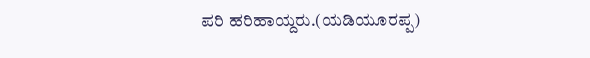ಪರಿ ಹರಿಹಾಯ್ದರು.(ಯಡಿಯೂರಪ್ಪ)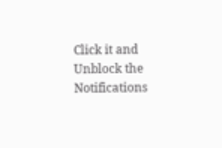Click it and Unblock the Notifications